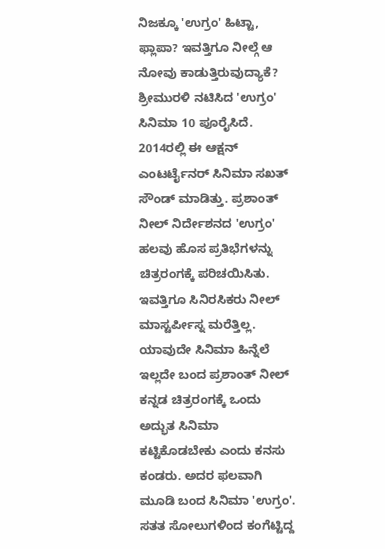ನಿಜಕ್ಕೂ 'ಉಗ್ರಂ' ಹಿಟ್ಟಾ, ಫ್ಲಾಪಾ? ಇವತ್ತಿಗೂ ನೀಲ್ಗೆ ಆ ನೋವು ಕಾಡುತ್ತಿರುವುದ್ಯಾಕೆ?
ಶ್ರೀಮುರಳಿ ನಟಿಸಿದ 'ಉಗ್ರಂ' ಸಿನಿಮಾ 10 ಪೂರೈಸಿದೆ. 2014ರಲ್ಲಿ ಈ ಆಕ್ಷನ್ ಎಂಟರ್ಟೈನರ್ ಸಿನಿಮಾ ಸಖತ್ ಸೌಂಡ್ ಮಾಡಿತ್ತು. ಪ್ರಶಾಂತ್ ನೀಲ್ ನಿರ್ದೇಶನದ 'ಉಗ್ರಂ' ಹಲವು ಹೊಸ ಪ್ರತಿಭೆಗಳನ್ನು ಚಿತ್ರರಂಗಕ್ಕೆ ಪರಿಚಯಿಸಿತು. ಇವತ್ತಿಗೂ ಸಿನಿರಸಿಕರು ನೀಲ್ ಮಾಸ್ಟರ್ಪೀಸ್ನ ಮರೆತ್ತಿಲ್ಲ.
ಯಾವುದೇ ಸಿನಿಮಾ ಹಿನ್ನೆಲೆ ಇಲ್ಲದೇ ಬಂದ ಪ್ರಶಾಂತ್ ನೀಲ್ ಕನ್ನಡ ಚಿತ್ರರಂಗಕ್ಕೆ ಒಂದು ಅದ್ಭುತ ಸಿನಿಮಾ ಕಟ್ಟಿಕೊಡಬೇಕು ಎಂದು ಕನಸು ಕಂಡರು. ಅದರ ಫಲವಾಗಿ ಮೂಡಿ ಬಂದ ಸಿನಿಮಾ 'ಉಗ್ರಂ'. ಸತತ ಸೋಲುಗಳಿಂದ ಕಂಗೆಟ್ಟಿದ್ದ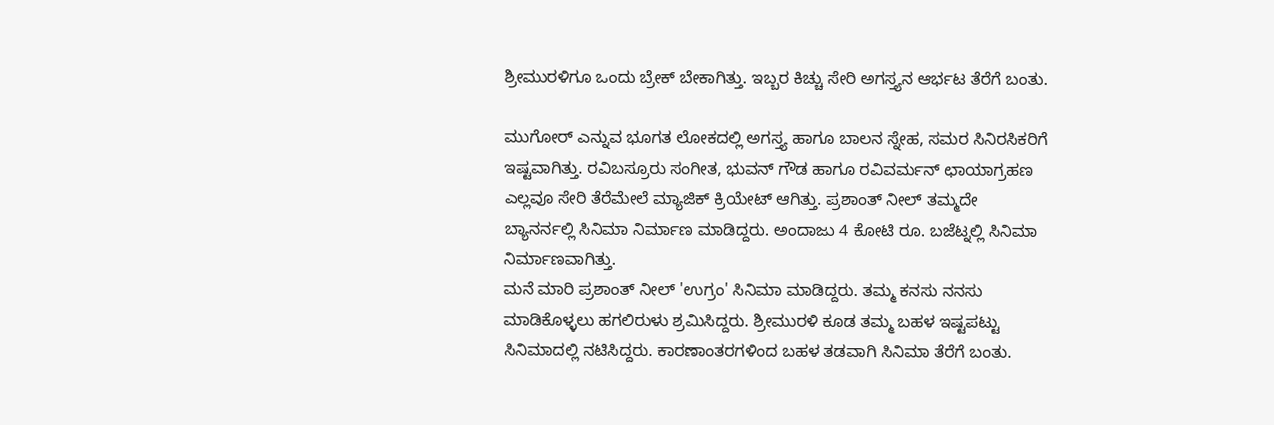ಶ್ರೀಮುರಳಿಗೂ ಒಂದು ಬ್ರೇಕ್ ಬೇಕಾಗಿತ್ತು. ಇಬ್ಬರ ಕಿಚ್ಚು ಸೇರಿ ಅಗಸ್ತ್ಯನ ಆರ್ಭಟ ತೆರೆಗೆ ಬಂತು.

ಮುಗೋರ್ ಎನ್ನುವ ಭೂಗತ ಲೋಕದಲ್ಲಿ ಅಗಸ್ತ್ಯ ಹಾಗೂ ಬಾಲನ ಸ್ನೇಹ, ಸಮರ ಸಿನಿರಸಿಕರಿಗೆ ಇಷ್ಟವಾಗಿತ್ತು. ರವಿಬಸ್ರೂರು ಸಂಗೀತ, ಭುವನ್ ಗೌಡ ಹಾಗೂ ರವಿವರ್ಮನ್ ಛಾಯಾಗ್ರಹಣ ಎಲ್ಲವೂ ಸೇರಿ ತೆರೆಮೇಲೆ ಮ್ಯಾಜಿಕ್ ಕ್ರಿಯೇಟ್ ಆಗಿತ್ತು. ಪ್ರಶಾಂತ್ ನೀಲ್ ತಮ್ಮದೇ ಬ್ಯಾನರ್ನಲ್ಲಿ ಸಿನಿಮಾ ನಿರ್ಮಾಣ ಮಾಡಿದ್ದರು. ಅಂದಾಜು 4 ಕೋಟಿ ರೂ. ಬಜೆಟ್ನಲ್ಲಿ ಸಿನಿಮಾ ನಿರ್ಮಾಣವಾಗಿತ್ತು.
ಮನೆ ಮಾರಿ ಪ್ರಶಾಂತ್ ನೀಲ್ 'ಉಗ್ರಂ' ಸಿನಿಮಾ ಮಾಡಿದ್ದರು. ತಮ್ಮ ಕನಸು ನನಸು ಮಾಡಿಕೊಳ್ಳಲು ಹಗಲಿರುಳು ಶ್ರಮಿಸಿದ್ದರು. ಶ್ರೀಮುರಳಿ ಕೂಡ ತಮ್ಮ ಬಹಳ ಇಷ್ಟಪಟ್ಟು ಸಿನಿಮಾದಲ್ಲಿ ನಟಿಸಿದ್ದರು. ಕಾರಣಾಂತರಗಳಿಂದ ಬಹಳ ತಡವಾಗಿ ಸಿನಿಮಾ ತೆರೆಗೆ ಬಂತು.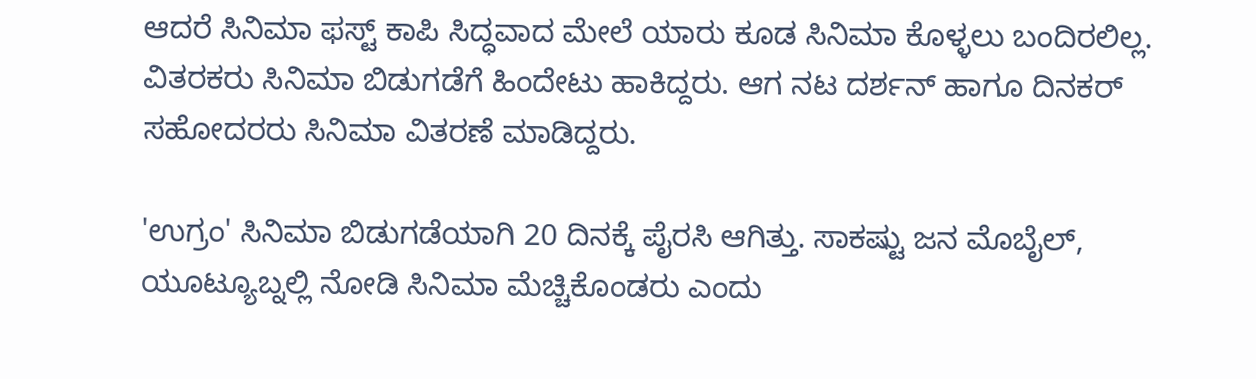ಆದರೆ ಸಿನಿಮಾ ಫಸ್ಟ್ ಕಾಪಿ ಸಿದ್ಧವಾದ ಮೇಲೆ ಯಾರು ಕೂಡ ಸಿನಿಮಾ ಕೊಳ್ಳಲು ಬಂದಿರಲಿಲ್ಲ. ವಿತರಕರು ಸಿನಿಮಾ ಬಿಡುಗಡೆಗೆ ಹಿಂದೇಟು ಹಾಕಿದ್ದರು. ಆಗ ನಟ ದರ್ಶನ್ ಹಾಗೂ ದಿನಕರ್ ಸಹೋದರರು ಸಿನಿಮಾ ವಿತರಣೆ ಮಾಡಿದ್ದರು.

'ಉಗ್ರಂ' ಸಿನಿಮಾ ಬಿಡುಗಡೆಯಾಗಿ 20 ದಿನಕ್ಕೆ ಪೈರಸಿ ಆಗಿತ್ತು. ಸಾಕಷ್ಟು ಜನ ಮೊಬೈಲ್, ಯೂಟ್ಯೂಬ್ನಲ್ಲಿ ನೋಡಿ ಸಿನಿಮಾ ಮೆಚ್ಚಿಕೊಂಡರು ಎಂದು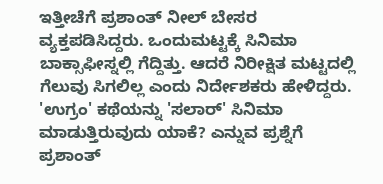ಇತ್ತೀಚೆಗೆ ಪ್ರಶಾಂತ್ ನೀಲ್ ಬೇಸರ ವ್ಯಕ್ತಪಡಿಸಿದ್ದರು. ಒಂದುಮಟ್ಟಕ್ಕೆ ಸಿನಿಮಾ ಬಾಕ್ಸಾಫೀಸ್ನಲ್ಲಿ ಗೆದ್ದಿತ್ತು. ಆದರೆ ನಿರೀಕ್ಷಿತ ಮಟ್ಟದಲ್ಲಿ ಗೆಲುವು ಸಿಗಲಿಲ್ಲ ಎಂದು ನಿರ್ದೇಶಕರು ಹೇಳಿದ್ದರು.
'ಉಗ್ರಂ' ಕಥೆಯನ್ನು 'ಸಲಾರ್' ಸಿನಿಮಾ ಮಾಡುತ್ತಿರುವುದು ಯಾಕೆ? ಎನ್ನುವ ಪ್ರಶ್ನೆಗೆ ಪ್ರಶಾಂತ್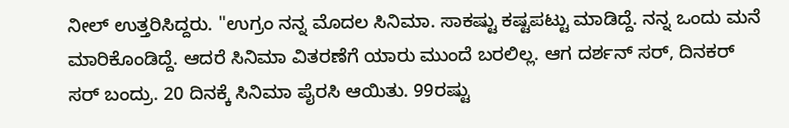ನೀಲ್ ಉತ್ತರಿಸಿದ್ದರು. "ಉಗ್ರಂ ನನ್ನ ಮೊದಲ ಸಿನಿಮಾ. ಸಾಕಷ್ಟು ಕಷ್ಟಪಟ್ಟು ಮಾಡಿದ್ದೆ. ನನ್ನ ಒಂದು ಮನೆ ಮಾರಿಕೊಂಡಿದ್ದೆ. ಆದರೆ ಸಿನಿಮಾ ವಿತರಣೆಗೆ ಯಾರು ಮುಂದೆ ಬರಲಿಲ್ಲ. ಆಗ ದರ್ಶನ್ ಸರ್, ದಿನಕರ್ ಸರ್ ಬಂದ್ರು. 20 ದಿನಕ್ಕೆ ಸಿನಿಮಾ ಪೈರಸಿ ಆಯಿತು. 99ರಷ್ಟು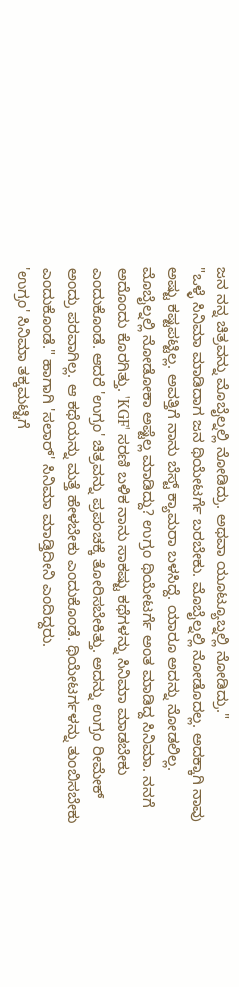ಜನ ನನ್ನ ಚಿತ್ರವನ್ನು ಮೊಬೈಲ್ನಲ್ಲಿ ನೋಡಿದ್ರು. ಅಥವಾ ಯೂಟ್ಯೂಬ್ನಲ್ಲಿ ನೋಡಿದ್ರು."
"ಒಳ್ಳೆ ಸಿನಿಮಾ ಮಾಡಿದಾಗ ಜನ ಥಿಯೇಟರ್ಗೆ ಬರಬೇಕು. ಮೊಬೈಲ್ನಲ್ಲಿ ನೋಡೊದಲ್ಲ. ಅದಕ್ಕಾಗಿ ನಾವು ಅಷ್ಟು ಕಷ್ಟಪಟ್ಟಿಲ್ಲ. ಅವತ್ತಿಗೆ ನಾನು ಬೆಸ್ಟ್ ಕ್ಯಾಮರಾ ಬಳಸಿದ್ದೆ. ಯಾರೂ ಅದನ್ನು ನೋಡಲಿಲ್ಲ. ಮೊಬೈಲ್ನಲ್ಲಿ ನೋಡೋಕಾ ಅಷ್ಟೆಲ್ಲ ಮಾಡಿದ್ದು? ಉಗ್ರಂ ಥಿಯೇಟರ್ಗೆ ಅಂತ ಮಾಡಿದ್ದ ಸಿನಿಮಾ. ನನಗೆ ಅದೊಂದು ಕೊರಗಿತ್ತು. 'KGF' ಸರಣಿ ಬಳಿಕ ನಾನು ಸಾಕಷ್ಟು ಕಥೆಗಳನ್ನು ಸಿನಿಮಾ ಮಾಡಬೇಕು ಎಂದುಕೊಂಡೆ. ಆದರೆ 'ಉಗ್ರಂ' ಚಿತ್ರವನ್ನು ಪ್ರಪಂಚಕ್ಕೆ ತೋರಿಸಬೇಕಿತ್ತು. ಅದನ್ನು ಉಗ್ರಂ ರೀಮೇಕ್ ಅಂದ್ರು ಪರವಾಗಿಲ್ಲ. ಆ ಕಥೆಯನ್ನು ಮತ್ತೆ ಹೇಳಬೇಕು ಎಂದುಕೊಂಡೆ. ಥಿಯೇಟರ್ಗಳನ್ನು ತುಂಬಿಸಬೇಕು ಎಂದುಕೊಂಡೆ." ಹಾಗಾಗಿ 'ಸಲಾರ್' ಸಿನಿಮಾ ಮಾಡ್ತಿದೀನಿ ಎಂದಿದ್ದರು.
'ಉಗ್ರಂ' ಸಿನಿಮಾ ತಕ್ಕಮಟ್ಟಿಗೆ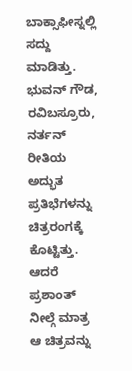ಬಾಕ್ಸಾಫೀಸ್ನಲ್ಲಿ ಸದ್ದು ಮಾಡಿತ್ತು. ಭುವನ್ ಗೌಡ, ರವಿಬಸ್ರೂರು, ನರ್ತನ್ ರೀತಿಯ ಅದ್ಭುತ ಪ್ರತಿಭೆಗಳನ್ನು ಚಿತ್ರರಂಗಕ್ಕೆ ಕೊಟ್ಟಿತ್ತು. ಆದರೆ ಪ್ರಶಾಂತ್ ನೀಲ್ಗೆ ಮಾತ್ರ ಆ ಚಿತ್ರವನ್ನು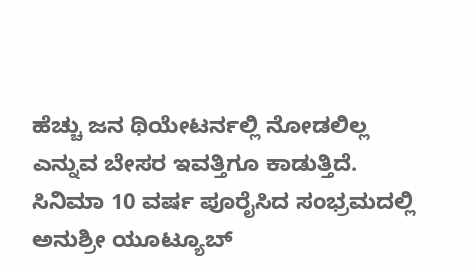ಹೆಚ್ಚು ಜನ ಥಿಯೇಟರ್ನಲ್ಲಿ ನೋಡಲಿಲ್ಲ ಎನ್ನುವ ಬೇಸರ ಇವತ್ತಿಗೂ ಕಾಡುತ್ತಿದೆ. ಸಿನಿಮಾ 10 ವರ್ಷ ಪೂರೈಸಿದ ಸಂಭ್ರಮದಲ್ಲಿ ಅನುಶ್ರೀ ಯೂಟ್ಯೂಬ್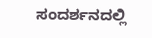ಸಂದರ್ಶನದಲ್ಲಿ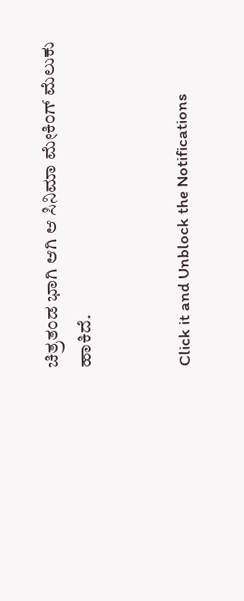ಚಿತ್ರತಂಡ ಭಾಗಿ ಆಗಿ ಆ ಸಿನಿಮಾ ಮೇಕಿಂಗ್ ಮೆಲುಕು ಹಾಕಿದೆ.


Click it and Unblock the Notifications